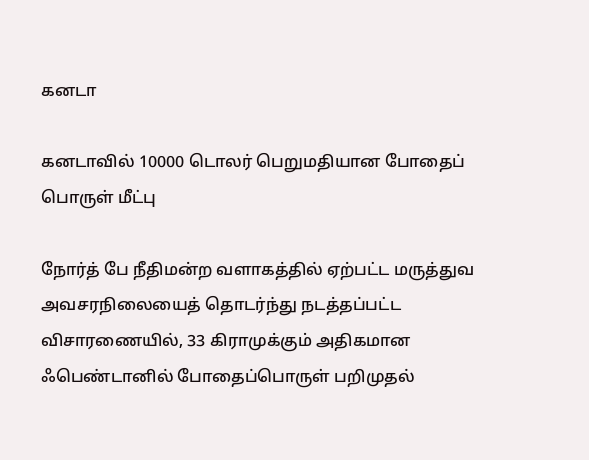கனடா

கனடாவில் 10000 டொலர் பெறுமதியான போதைப் பொருள் மீட்பு

நோர்த் பே நீதிமன்ற வளாகத்தில் ஏற்பட்ட மருத்துவ அவசரநிலையைத் தொடர்ந்து நடத்தப்பட்ட விசாரணையில், 33 கிராமுக்கும் அதிகமான ஃபெண்டானில் போதைப்பொருள் பறிமுதல்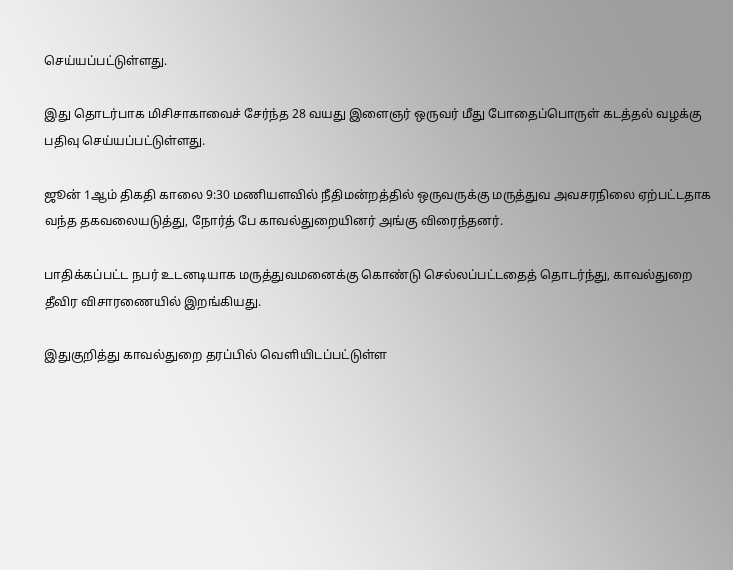செய்யப்பட்டுள்ளது.

இது தொடர்பாக மிசிசாகாவைச் சேர்ந்த 28 வயது இளைஞர் ஒருவர் மீது போதைப்பொருள் கடத்தல் வழக்கு பதிவு செய்யப்பட்டுள்ளது.

ஜூன் 1ஆம் திகதி காலை 9:30 மணியளவில் நீதிமன்றத்தில் ஒருவருக்கு மருத்துவ அவசரநிலை ஏற்பட்டதாக வந்த தகவலையடுத்து, நோர்த் பே காவல்துறையினர் அங்கு விரைந்தனர்.

பாதிக்கப்பட்ட நபர் உடனடியாக மருத்துவமனைக்கு கொண்டு செல்லப்பட்டதைத் தொடர்ந்து, காவல்துறை தீவிர விசாரணையில் இறங்கியது.

இதுகுறித்து காவல்துறை தரப்பில் வெளியிடப்பட்டுள்ள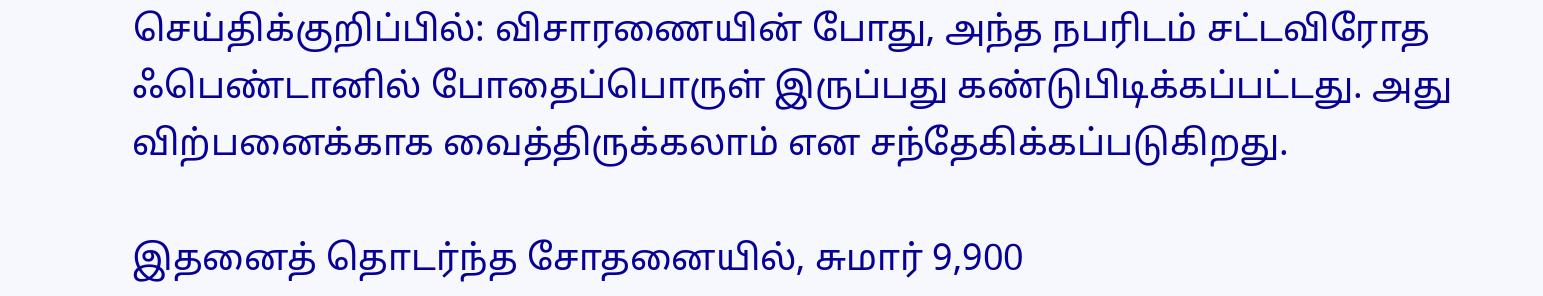செய்திக்குறிப்பில்: விசாரணையின் போது, அந்த நபரிடம் சட்டவிரோத ஃபெண்டானில் போதைப்பொருள் இருப்பது கண்டுபிடிக்கப்பட்டது. அது விற்பனைக்காக வைத்திருக்கலாம் என சந்தேகிக்கப்படுகிறது.

இதனைத் தொடர்ந்த சோதனையில், சுமார் 9,900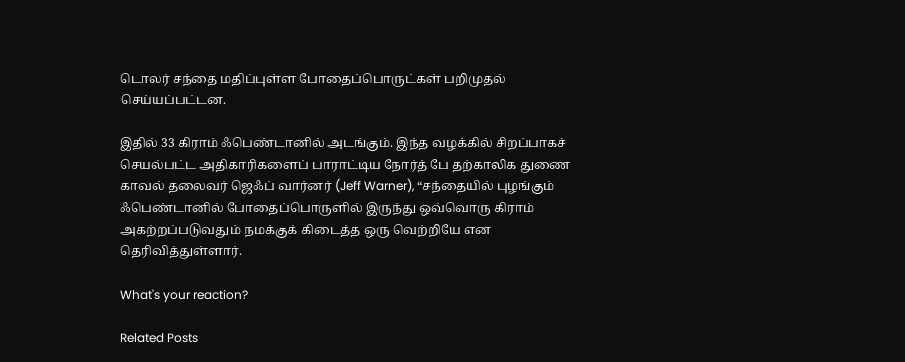டொலர் சந்தை மதிப்புள்ள போதைப்பொருட்கள் பறிமுதல் செய்யப்பட்டன.

இதில் 33 கிராம் ஃபெண்டானில் அடங்கும். இந்த வழக்கில் சிறப்பாகச் செயல்பட்ட அதிகாரிகளைப் பாராட்டிய நோர்த் பே தற்காலிக துணை காவல் தலைவர் ஜெஃப் வார்னர் (Jeff Warner), “சந்தையில் புழங்கும் ஃபெண்டானில் போதைப்பொருளில் இருந்து ஒவ்வொரு கிராம் அகற்றப்படுவதும் நமக்குக் கிடைத்த ஒரு வெற்றியே என தெரிவித்துள்ளார்.

What's your reaction?

Related Posts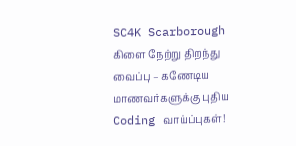SC4K Scarborough கிளை நேற்று திறந்து வைப்பு – கணேடிய மாணவர்களுக்கு புதிய Coding வாய்ப்புகள்!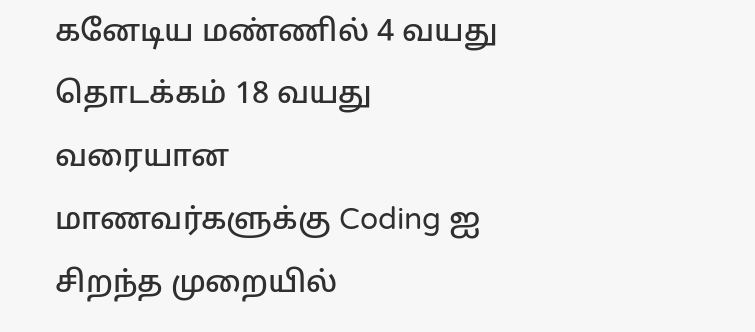கனேடிய மண்ணில் 4 வயது தொடக்கம் 18 வயது வரையான மாணவர்களுக்கு Coding ஐ சிறந்த முறையில்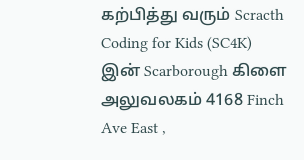கற்பித்து வரும் Scracth Coding for Kids (SC4K) இன் Scarborough கிளை அலுவலகம் 4168 Finch Ave East ,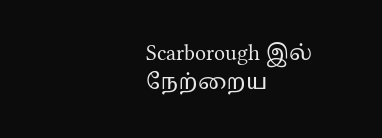Scarborough இல் நேற்றைய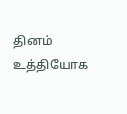தினம் உத்தியோக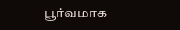பூர்வமாக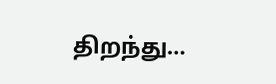திறந்து…